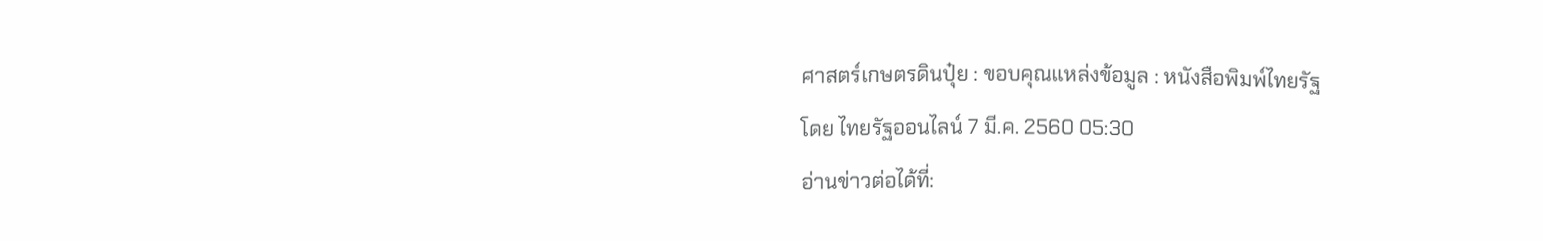ศาสตร์เกษตรดินปุ๋ย : ขอบคุณแหล่งข้อมูล : หนังสือพิมพ์ไทยรัฐ
โดย ไทยรัฐออนไลน์ 7 มี.ค. 2560 05:30
อ่านข่าวต่อได้ที่: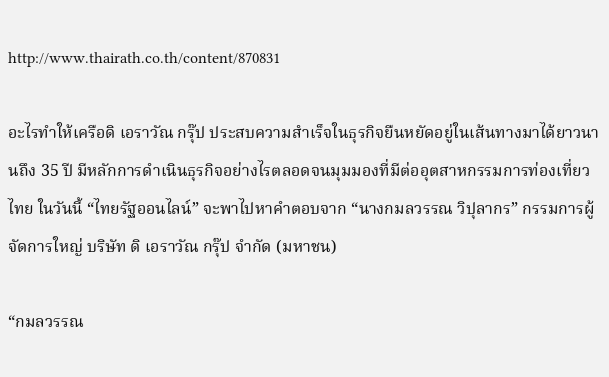http://www.thairath.co.th/content/870831

อะไรทำให้เครือดิ เอราวัณ กรุ๊ป ประสบความสำเร็จในธุรกิจยืนหยัดอยู่ในเส้นทางมาได้ยาวนานถึง 35 ปี มีหลักการดำเนินธุรกิจอย่างไรตลอดจนมุมมองที่มีต่ออุตสาหกรรมการท่องเที่ยวไทย ในวันนี้ “ไทยรัฐออนไลน์” จะพาไปหาคำตอบจาก “นางกมลวรรณ วิปุลากร” กรรมการผู้จัดการใหญ่ บริษัท ดิ เอราวัณ กรุ๊ป จำกัด (มหาชน)

“กมลวรรณ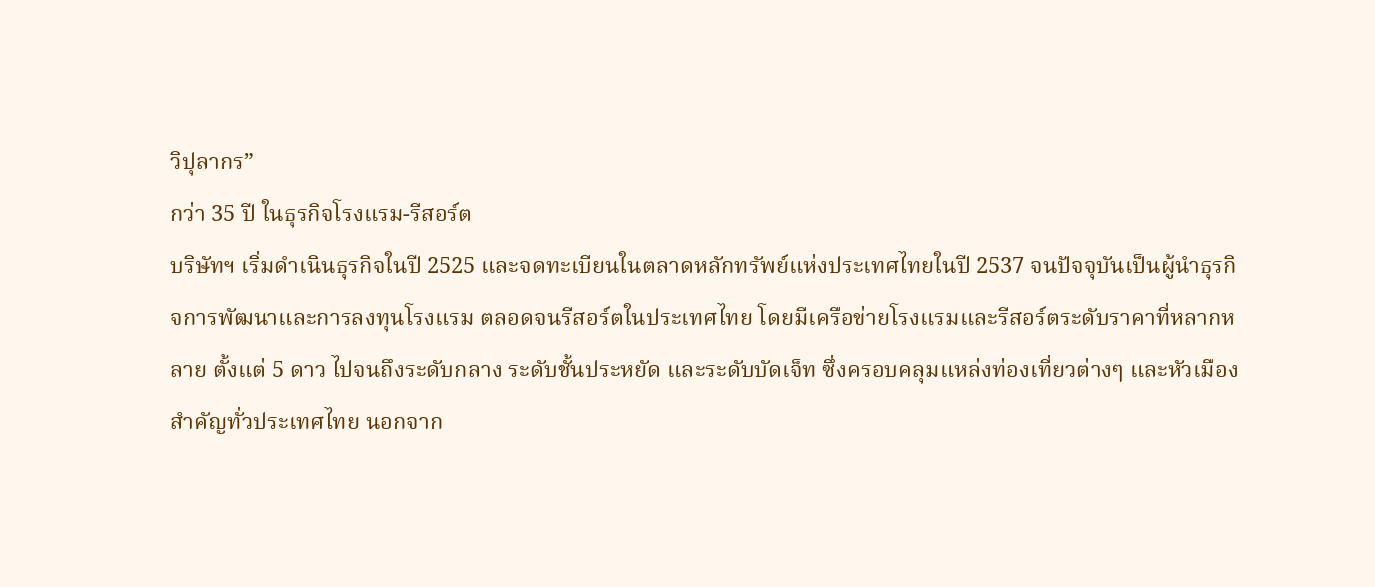วิปุลากร”
กว่า 35 ปี ในธุรกิจโรงแรม-รีสอร์ต
บริษัทฯ เริ่มดำเนินธุรกิจในปี 2525 และจดทะเบียนในตลาดหลักทรัพย์แห่งประเทศไทยในปี 2537 จนปัจจุบันเป็นผู้นำธุรกิจการพัฒนาและการลงทุนโรงแรม ตลอดจนรีสอร์ตในประเทศไทย โดยมีเครือข่ายโรงแรมและรีสอร์ตระดับราคาที่หลากหลาย ตั้งแต่ 5 ดาว ไปจนถึงระดับกลาง ระดับชั้นประหยัด และระดับบัดเจ็ท ซึ่งครอบคลุมแหล่งท่องเที่ยวต่างๆ และหัวเมืองสำคัญทั่วประเทศไทย นอกจาก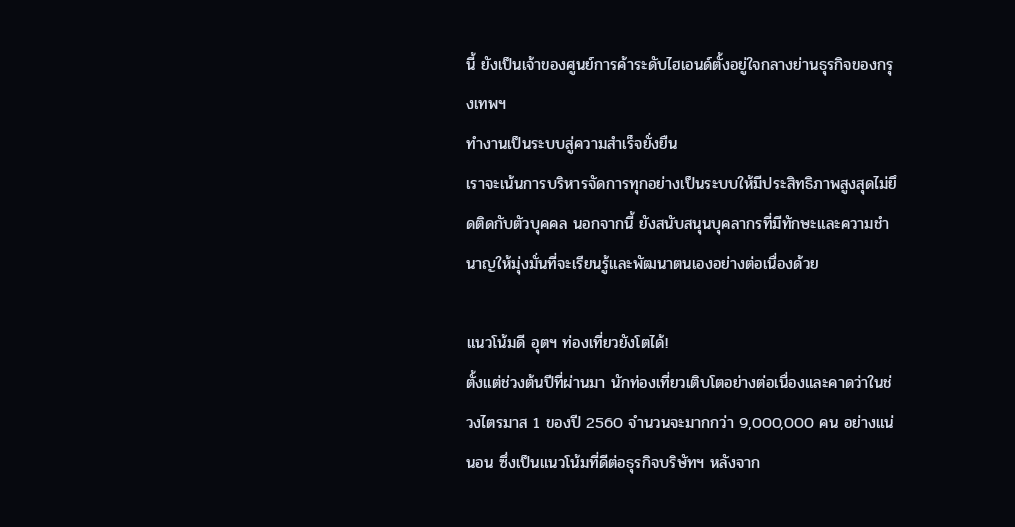นี้ ยังเป็นเจ้าของศูนย์การค้าระดับไฮเอนด์ตั้งอยู่ใจกลางย่านธุรกิจของกรุงเทพฯ
ทำงานเป็นระบบสู่ความสำเร็จยั่งยืน
เราจะเน้นการบริหารจัดการทุกอย่างเป็นระบบให้มีประสิทธิภาพสูงสุดไม่ยึดติดกับตัวบุคคล นอกจากนี้ ยังสนับสนุนบุคลากรที่มีทักษะและความชำนาญให้มุ่งมั่นที่จะเรียนรู้และพัฒนาตนเองอย่างต่อเนื่องด้วย

แนวโน้มดี อุตฯ ท่องเที่ยวยังโตได้!
ตั้งแต่ช่วงต้นปีที่ผ่านมา นักท่องเที่ยวเติบโตอย่างต่อเนื่องและคาดว่าในช่วงไตรมาส 1 ของปี 2560 จำนวนจะมากกว่า 9,000,000 คน อย่างแน่นอน ซึ่งเป็นแนวโน้มที่ดีต่อธุรกิจบริษัทฯ หลังจาก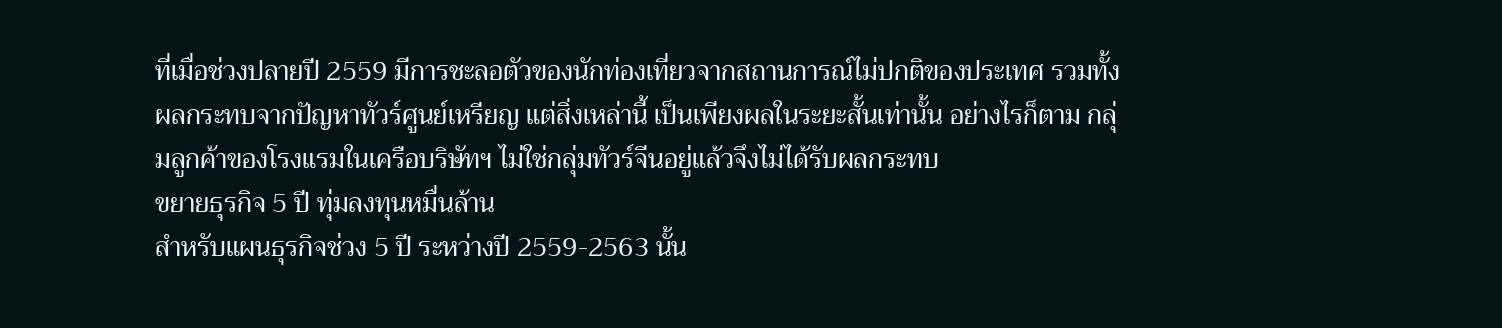ที่เมื่อช่วงปลายปี 2559 มีการชะลอตัวของนักท่องเที่ยวจากสถานการณ์ไม่ปกติของประเทศ รวมทั้งผลกระทบจากปัญหาทัวร์ศูนย์เหรียญ แต่สิ่งเหล่านี้ เป็นเพียงผลในระยะสั้นเท่านั้น อย่างไรก็ตาม กลุ่มลูกค้าของโรงแรมในเครือบริษัทฯ ไม่ใช่กลุ่มทัวร์จีนอยู่แล้วจึงไม่ได้รับผลกระทบ
ขยายธุรกิจ 5 ปี ทุ่มลงทุนหมื่นล้าน
สำหรับแผนธุรกิจช่วง 5 ปี ระหว่างปี 2559-2563 นั้น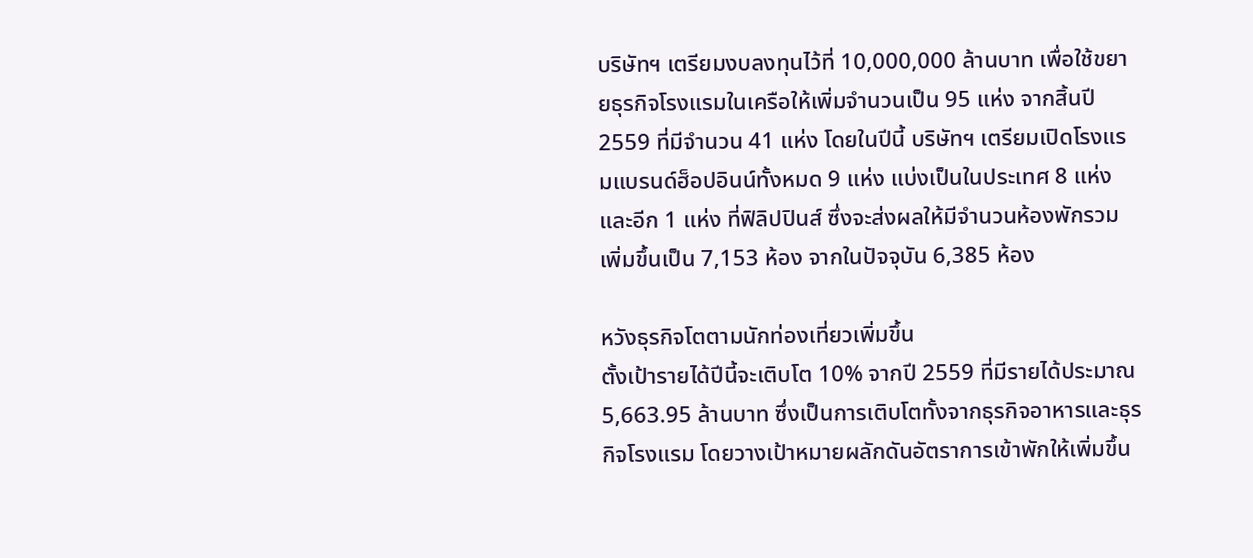บริษัทฯ เตรียมงบลงทุนไว้ที่ 10,000,000 ล้านบาท เพื่อใช้ขยายธุรกิจโรงแรมในเครือให้เพิ่มจำนวนเป็น 95 แห่ง จากสิ้นปี 2559 ที่มีจำนวน 41 แห่ง โดยในปีนี้ บริษัทฯ เตรียมเปิดโรงแรมแบรนด์ฮ็อปอินน์ทั้งหมด 9 แห่ง แบ่งเป็นในประเทศ 8 แห่ง และอีก 1 แห่ง ที่ฟิลิปปินส์ ซึ่งจะส่งผลให้มีจำนวนห้องพักรวมเพิ่มขึ้นเป็น 7,153 ห้อง จากในปัจจุบัน 6,385 ห้อง

หวังธุรกิจโตตามนักท่องเที่ยวเพิ่มขึ้น
ตั้งเป้ารายได้ปีนี้จะเติบโต 10% จากปี 2559 ที่มีรายได้ประมาณ 5,663.95 ล้านบาท ซึ่งเป็นการเติบโตทั้งจากธุรกิจอาหารและธุรกิจโรงแรม โดยวางเป้าหมายผลักดันอัตราการเข้าพักให้เพิ่มขึ้น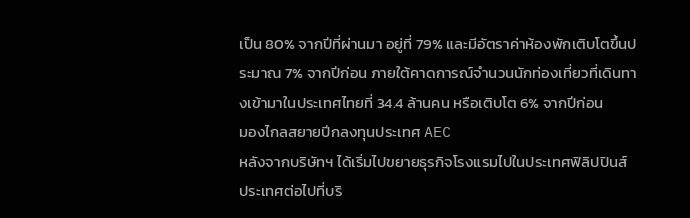เป็น 80% จากปีที่ผ่านมา อยู่ที่ 79% และมีอัตราค่าห้องพักเติบโตขึ้นประมาณ 7% จากปีก่อน ภายใต้คาดการณ์จำนวนนักท่องเที่ยวที่เดินทางเข้ามาในประเทศไทยที่ 34.4 ล้านคน หรือเติบโต 6% จากปีก่อน
มองไกลสยายปีกลงทุนประเทศ AEC
หลังจากบริษัทฯ ได้เริ่มไปขยายธุรกิจโรงแรมไปในประเทศฟิลิปปินส์ ประเทศต่อไปที่บริ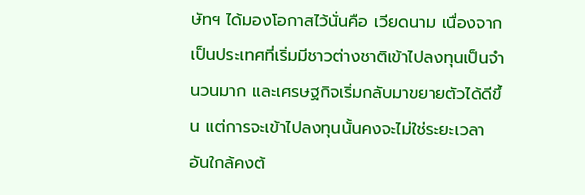ษัทฯ ได้มองโอกาสไว้นั่นคือ เวียดนาม เนื่องจากเป็นประเทศที่เริ่มมีชาวต่างชาติเข้าไปลงทุนเป็นจำนวนมาก และเศรษฐกิจเริ่มกลับมาขยายตัวได้ดีขึ้น แต่การจะเข้าไปลงทุนนั้นคงจะไม่ใช่ระยะเวลาอันใกล้คงต้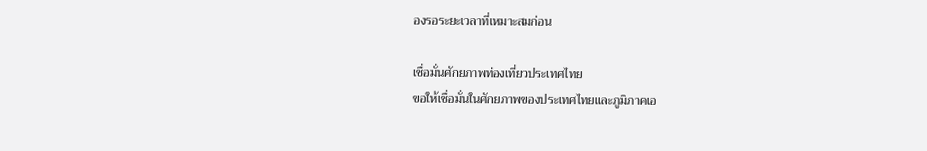องรอระยะเวลาที่เหมาะสมก่อน

เชื่อมั่นศักยภาพท่องเที่ยวประเทศไทย
ขอให้เชื่อมั่นในศักยภาพของประเทศไทยและภูมิภาคเอ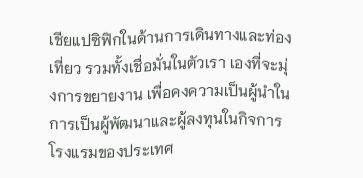เชียแปซิฟิกในด้านการเดินทางและท่องเที่ยว รวมทั้งเชื่อมั่นในตัวเรา เองที่จะมุ่งการขยายงาน เพื่อคงความเป็นผู้นำในการเป็นผู้พัฒนาและผู้ลงทุนในกิจการโรงแรมของประเทศ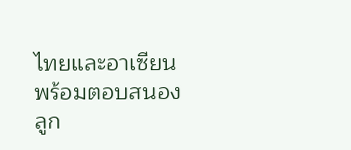ไทยและอาเซียนพร้อมตอบสนองลูก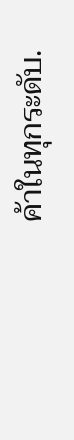ค้าในทุกระดับ.